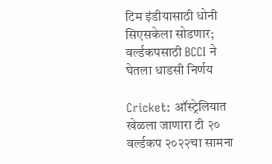टिम इंडीयासाठी धोनी सिएसकेला सोडणार; वर्ल्डकपसाठी BCCI ने घेतला धाडसी निर्णय

Cricket: ऑस्ट्रेलियात खेळला जाणारा टी २० वर्ल्डकप २०२२चा सामना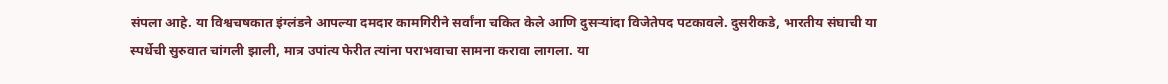संपला आहे. या विश्वचषकात इंग्लंडने आपल्या दमदार कामगिरीने सर्वांना चकित केले आणि दुसऱ्यांदा विजेतेपद पटकावले. दुसरीकडे, भारतीय संघाची या स्पर्धेची सुरुवात चांगली झाली, मात्र उपांत्य फेरीत त्यांना पराभवाचा सामना करावा लागला. या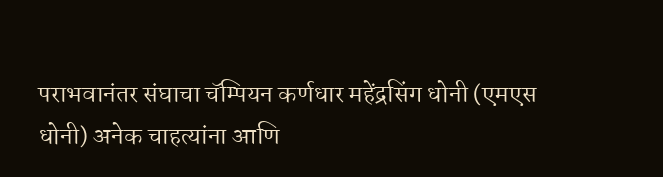पराभवानंतर संघाचा चॅम्पियन कर्णधार महेंद्रसिंग धोनी (एमएस धोनी) अनेक चाहत्यांना आणि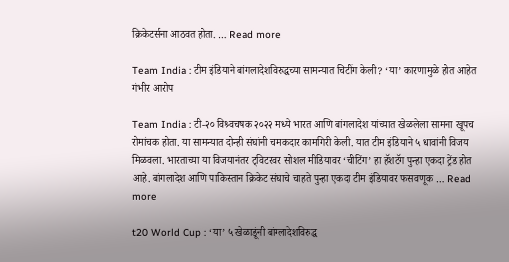क्रिकेटर्सना आठवत होता. … Read more

Team India : टीम इंडियाने बांगलादेशविरुद्धच्या सामन्यात चिटींग केली? ‘या’ कारणामुळे होत आहेत गंभीर आरोप

Team India : टी-२० विश्र्वचषक २०२२ मध्ये भारत आणि बांगलादेश यांच्यात खेळलेला सामना खूपच रोमांचक होता. या सामन्यात दोन्ही संघांनी चमकदार कामगिरी केली. यात टीम इंडियाने ५ धावांनी विजय मिळवला. भारताच्या या विजयानंतर ट्विटरवर सोशल मीडियावर ‘चीटिंग’ हा हॅशटॅग पुन्हा एकदा ट्रेंड होत आहे. बांगलादेश आणि पाकिस्तान क्रिकेट संघाचे चाहते पुन्हा एकदा टीम इंडियावर फसवणूक … Read more

t20 World Cup : ‘या’ ५ खेळाडूंनी बांग्लादेशविरुद्ध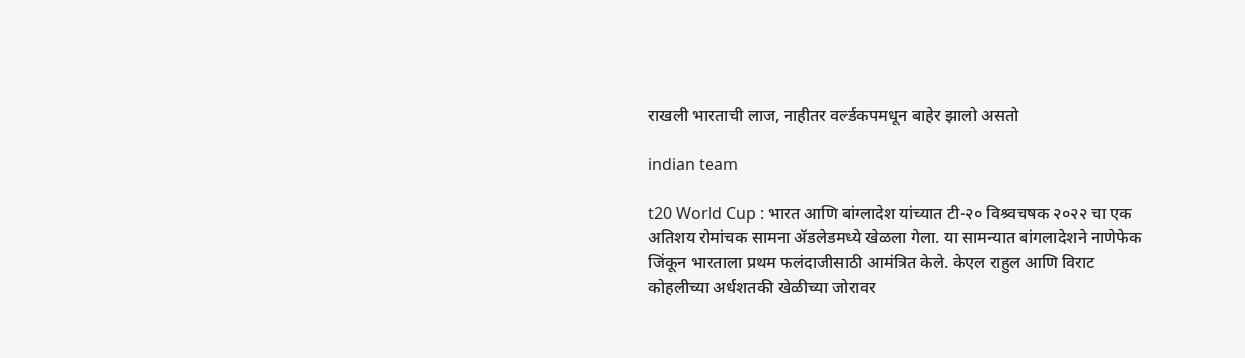राखली भारताची लाज, नाहीतर वर्ल्डकपमधून बाहेर झालो असतो

indian team

t20 World Cup : भारत आणि बांग्लादेश यांच्यात टी-२० विश्र्वचषक २०२२ चा एक अतिशय रोमांचक सामना ॲडलेडमध्ये खेळला गेला. या सामन्यात बांगलादेशने नाणेफेक जिंकून भारताला प्रथम फलंदाजीसाठी आमंत्रित केले. केएल राहुल आणि विराट कोहलीच्या अर्धशतकी खेळीच्या जोरावर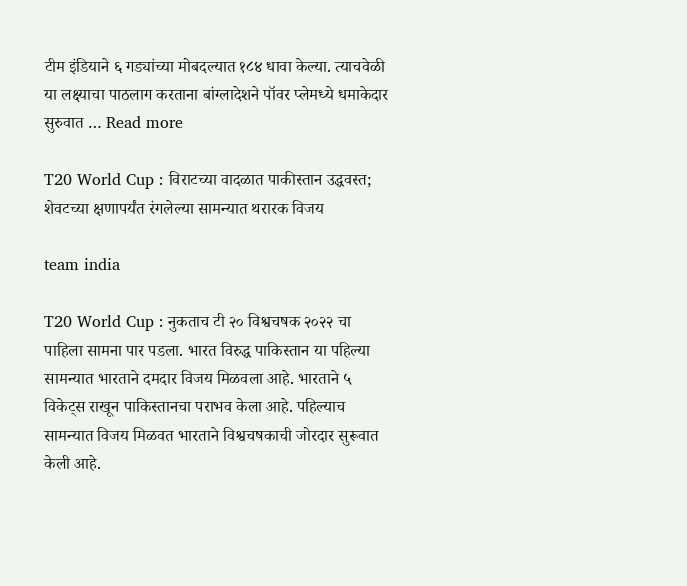टीम इंडियाने ६ गड्यांच्या मोबदल्यात १८४ धावा केल्या. त्याचवेळी या लक्ष्याचा पाठलाग करताना बांग्लादेशने पॉवर प्लेमध्ये धमाकेदार सुरुवात … Read more

T20 World Cup : विराटच्या वादळात पाकीस्तान उद्धवस्त; शेवटच्या क्षणापर्यंत रंगलेल्या सामन्यात थरारक विजय

team india

T20 World Cup : नुकताच टी २० विश्वचषक २०२२ चा पाहिला सामना पार पडला. भारत विरुद्ध पाकिस्तान या पहिल्या सामन्यात भारताने दमदार विजय मिळवला आहे. भारताने ५ विकेट्स राखून पाकिस्तानचा पराभव केला आहे. पहिल्याच सामन्यात विजय मिळवत भारताने विश्वचषकाची जोरदार सुरूवात केली आहे.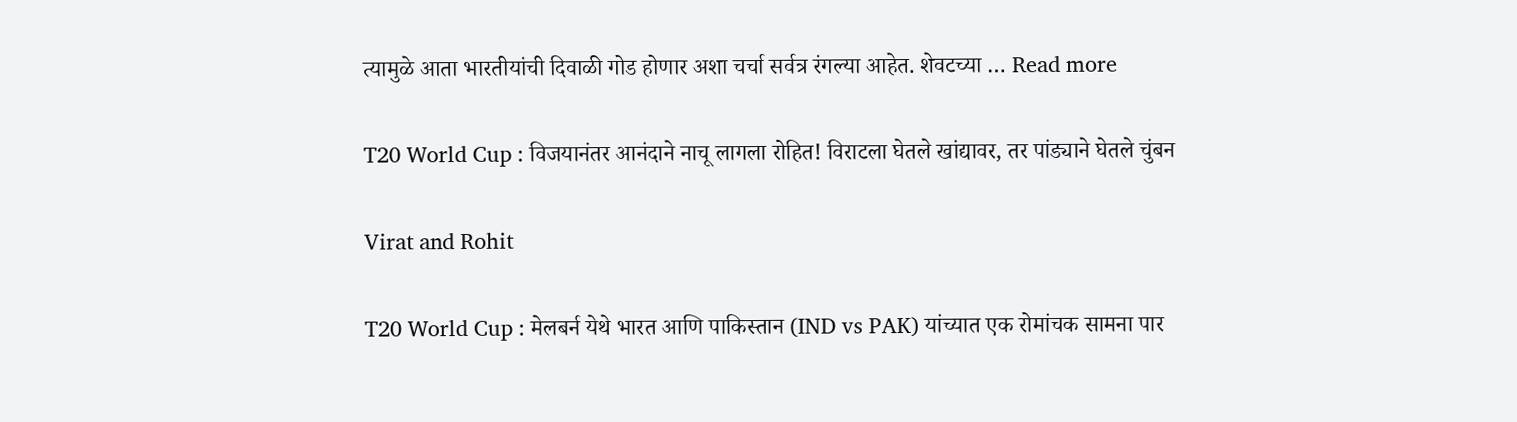त्यामुळे आता भारतीयांची दिवाळी गोड होणार अशा चर्चा सर्वत्र रंगल्या आहेत. शेवटच्या … Read more

T20 World Cup : विजयानंतर आनंदाने नाचू लागला रोहित! विराटला घेतले खांद्यावर, तर पांड्याने घेतले चुंबन

Virat and Rohit

T20 World Cup : मेलबर्न येथे भारत आणि पाकिस्तान (IND vs PAK) यांच्यात एक रोमांचक सामना पार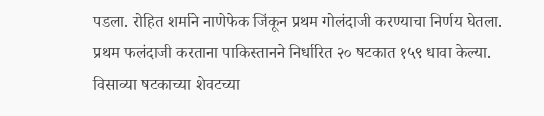पडला. रोहित शर्माने नाणेफेक जिंकून प्रथम गोलंदाजी करण्याचा निर्णय घेतला. प्रथम फलंदाजी करताना पाकिस्तानने निर्धारित २० षटकात १५९ धावा केल्या. विसाव्या षटकाच्या शेवटच्या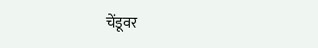चेंडूवर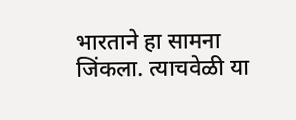भारताने हा सामना जिंकला. त्याचवेळी या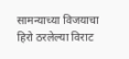सामन्याच्या विजयाचा हिरो ठरलेल्या विराट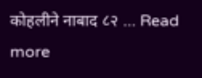कोहलीने नाबाद ८२ … Read more